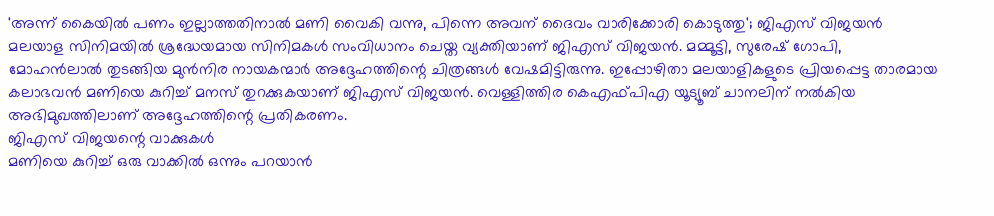'അന്ന് കൈയിൽ പണം ഇല്ലാത്തതിനാൽ മണി വൈകി വന്നു, പിന്നെ അവന് ദൈവം വാരിക്കോരി കൊടുത്തു'; ജിഎസ് വിജയൻ
മലയാള സിനിമയിൽ ശ്രദ്ധേയമായ സിനിമകൾ സംവിധാനം ചെയ്ത വ്യക്തിയാണ് ജിഎസ് വിജയൻ. മമ്മൂട്ടി, സുരേഷ് ഗോപി, മോഹൻലാൽ തുടങ്ങിയ മുൻനിര നായകന്മാർ അദ്ദേഹത്തിന്റെ ചിത്രങ്ങൾ വേഷമിട്ടിരുന്നു. ഇപ്പോഴിതാ മലയാളികളുടെ പ്രിയപ്പെട്ട താരമായ കലാഭവൻ മണിയെ കുറിച്ച് മനസ് തുറക്കുകയാണ് ജിഎസ് വിജയൻ. വെള്ളിത്തിര കെഎഫ്പിഎ യൂട്യൂബ് ചാനലിന് നൽകിയ അഭിമുഖത്തിലാണ് അദ്ദേഹത്തിന്റെ പ്രതികരണം.
ജിഎസ് വിജയന്റെ വാക്കുകൾ
മണിയെ കുറിച്ച് ഒരു വാക്കിൽ ഒന്നും പറയാൻ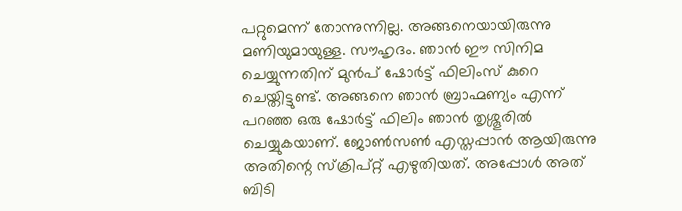പറ്റുമെന്ന് തോന്നുന്നില്ല. അങ്ങനെയായിരുന്നു മണിയുമായുള്ള. സൗഹൃദം. ഞാൻ ഈ സിനിമ ചെയ്യുന്നതിന് മുൻപ് ഷോർട്ട് ഫിലിംസ് കുറെ ചെയ്തിട്ടുണ്ട്. അങ്ങനെ ഞാൻ ബ്രാഹ്മണ്യം എന്ന് പറഞ്ഞ ഒരു ഷോർട്ട് ഫിലിം ഞാൻ തൃശ്ശൂരിൽ ചെയ്യുകയാണ്. ജോൺസൺ എസ്തപ്പാൻ ആയിരുന്നു അതിന്റെ സ്ക്രിപ്റ്റ് എഴുതിയത്. അപ്പോൾ അത് ബിടി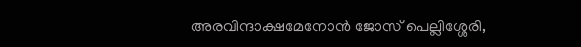അരവിന്ദാക്ഷമേനോൻ ജോസ് പെല്ലിശ്ശേരി,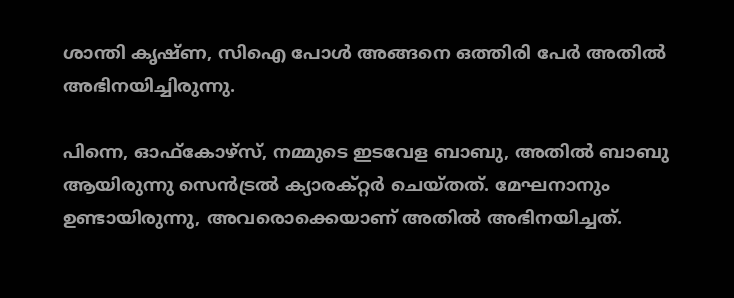ശാന്തി കൃഷ്ണ, സിഐ പോൾ അങ്ങനെ ഒത്തിരി പേർ അതിൽ അഭിനയിച്ചിരുന്നു.

പിന്നെ, ഓഫ്കോഴ്സ്, നമ്മുടെ ഇടവേള ബാബു, അതിൽ ബാബു ആയിരുന്നു സെൻട്രൽ ക്യാരക്റ്റർ ചെയ്തത്. മേഘനാനും ഉണ്ടായിരുന്നു, അവരൊക്കെയാണ് അതിൽ അഭിനയിച്ചത്.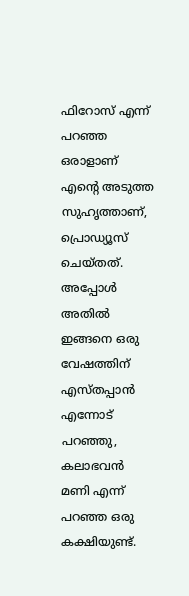ഫിറോസ് എന്ന് പറഞ്ഞ ഒരാളാണ് എന്റെ അടുത്ത സുഹൃത്താണ്, പ്രൊഡ്യൂസ് ചെയ്തത്. അപ്പോൾ അതിൽ ഇങ്ങനെ ഒരു വേഷത്തിന് എസ്തപ്പാൻ എന്നോട് പറഞ്ഞു, കലാഭവൻ മണി എന്ന് പറഞ്ഞ ഒരു കക്ഷിയുണ്ട്.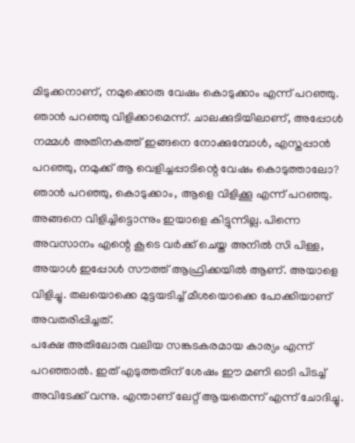മിടുക്കനാണ്, നമുക്കൊരു വേഷം കൊടുക്കാം എന്ന് പറഞ്ഞു.
ഞാൻ പറഞ്ഞു വിളിക്കാമെന്ന്. ചാലക്കുടിയിലാണ്, അപ്പോൾ നമ്മൾ അതിനകത്ത് ഇങ്ങനെ നോക്കുമ്പോൾ, എസ്തപ്പാൻ പറഞ്ഞു, നമുക്ക് ആ വെളിച്ചപ്പാടിന്റെ വേഷം കൊടുത്താലോ? ഞാൻ പറഞ്ഞു, കൊടുക്കാം, ആളെ വിളിക്കൂ എന്ന് പറഞ്ഞു. അങ്ങനെ വിളിച്ചിട്ടൊന്നും ഇയാളെ കിട്ടുന്നില്ല. പിന്നെ അവസാനം എന്റെ കൂടെ വർക്ക് ചെയ്ത അനിൽ സി പിള്ള, അയാൾ ഇപ്പോൾ സൗത്ത് ആഫ്രിക്കയിൽ ആണ്. അയാളെ വിളിച്ചു. തലയൊക്കെ മുട്ടയടിച്ച് മീശയൊക്കെ പോക്കിയാണ് അവതരിപ്പിച്ചത്.
പക്ഷേ അതിലോരു വലിയ സങ്കടകരമായ കാര്യം എന്ന് പറഞ്ഞാൽ. ഇത് എടുത്തതിന് ശേഷം ഈ മണി ഓടി പിടച്ച് അവിടേക്ക് വന്നു. എന്താണ് ലേറ്റ് ആയതെന്ന് എന്ന് ചോദിച്ചു.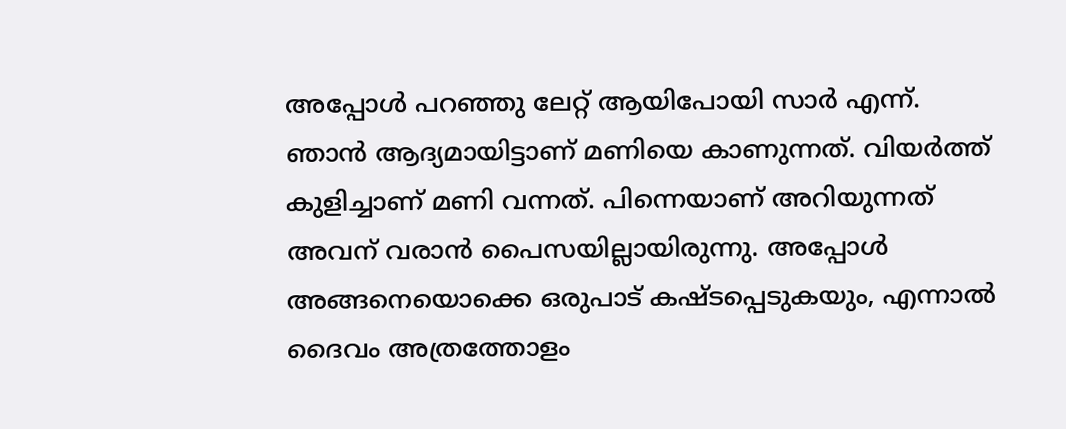അപ്പോൾ പറഞ്ഞു ലേറ്റ് ആയിപോയി സാർ എന്ന്. ഞാൻ ആദ്യമായിട്ടാണ് മണിയെ കാണുന്നത്. വിയർത്ത് കുളിച്ചാണ് മണി വന്നത്. പിന്നെയാണ് അറിയുന്നത് അവന് വരാൻ പൈസയില്ലായിരുന്നു. അപ്പോൾ അങ്ങനെയൊക്കെ ഒരുപാട് കഷ്ടപ്പെടുകയും, എന്നാൽ ദൈവം അത്രത്തോളം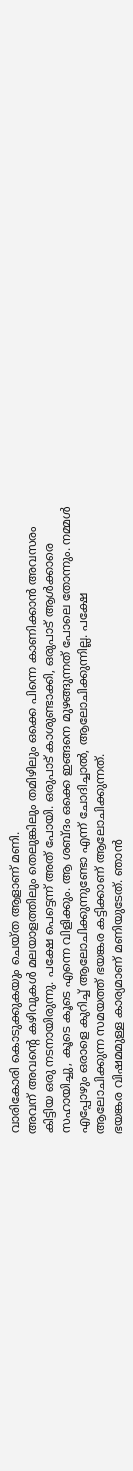വാരികോരി കൊടുക്കുകയും ചെയ്ത ആളാണ് മണി.
അവന് അവന്റെ കഴിവുകൾ മലയാളത്തിലും തെലുങ്കിലും തമിഴിലും ഒക്കെ പിന്നെ കാണിക്കാൻ അവസരം കിട്ടിയ ഒരു നടനായിരുന്നു. പക്ഷേ പെട്ടെന്ന് അത് പോയി. ഒരുപാട് കാശുണ്ടാക്കി, ഒരുപാട് ആൾക്കാരെ സഹായിച്ചു, കൂടെ കൂടെ എന്നെ വിളിക്കും. ആ ശബ്ദം ഒക്കെ ഇങ്ങനെ മുഴങ്ങുന്നത് പോലെ തോന്നും. നമ്മൾ എപ്പോഴും ഒരാളെ കുറിച്ച് ആലോചിക്കുന്നുണ്ടോ എന്ന് ചോദിച്ചാൽ, ആലോചിക്കുന്നില്ല. പക്ഷേ ആലോചിക്കുന്ന സമയത്ത് ഭയങ്കര കട്ടിക്കാണ് ആലോചിക്കുന്നത്.
ഭയങ്കര വിഷമമുള്ള കാര്യമാണ് മണിയുടേത്. ഞാൻ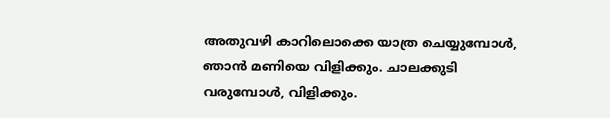അതുവഴി കാറിലൊക്കെ യാത്ര ചെയ്യുമ്പോൾ, ഞാൻ മണിയെ വിളിക്കും. ചാലക്കുടി വരുമ്പോൾ, വിളിക്കും.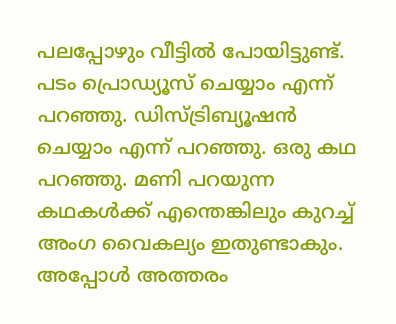പലപ്പോഴും വീട്ടിൽ പോയിട്ടുണ്ട്. പടം പ്രൊഡ്യൂസ് ചെയ്യാം എന്ന് പറഞ്ഞു. ഡിസ്ട്രിബ്യൂഷൻ ചെയ്യാം എന്ന് പറഞ്ഞു. ഒരു കഥ പറഞ്ഞു. മണി പറയുന്ന കഥകൾക്ക് എന്തെങ്കിലും കുറച്ച് അംഗ വൈകല്യം ഇതുണ്ടാകും. അപ്പോൾ അത്തരം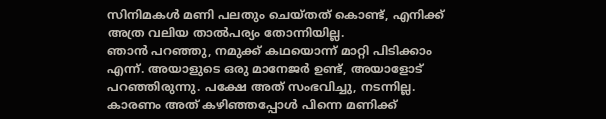സിനിമകൾ മണി പലതും ചെയ്തത് കൊണ്ട്, എനിക്ക് അത്ര വലിയ താൽപര്യം തോന്നിയില്ല.
ഞാൻ പറഞ്ഞു, നമുക്ക് കഥയൊന്ന് മാറ്റി പിടിക്കാം എന്ന്. അയാളുടെ ഒരു മാനേജർ ഉണ്ട്, അയാളോട് പറഞ്ഞിരുന്നു. പക്ഷേ അത് സംഭവിച്ചു, നടന്നില്ല. കാരണം അത് കഴിഞ്ഞപ്പോൾ പിന്നെ മണിക്ക്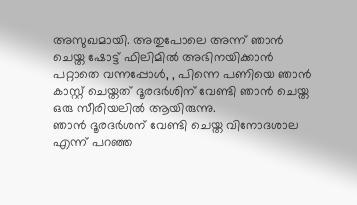അസുഖമായി. അതുപോലെ അന്ന് ഞാൻ ചെയ്ത ഷോട്ട് ഫിലിമിൽ അഭിനയിക്കാൻ പറ്റാതെ വന്നപ്പോൾ, , പിന്നെ പണിയെ ഞാൻ കാസ്റ്റ് ചെയ്തത് ദൂരദർശിന് വേണ്ടി ഞാൻ ചെയ്ത ഒരു സീരിയലിൽ ആയിരുന്നു.
ഞാൻ ദൂരദർശന് വേണ്ടി ചെയ്ത വിനോദശാല എന്ന് പറഞ്ഞ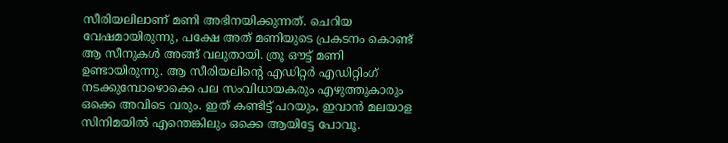സീരിയലിലാണ് മണി അഭിനയിക്കുന്നത്. ചെറിയ വേഷമായിരുന്നു, പക്ഷേ അത് മണിയുടെ പ്രകടനം കൊണ്ട് ആ സീനുകൾ അങ്ങ് വലുതായി. ത്രൂ ഔട്ട് മണി ഉണ്ടായിരുന്നു. ആ സീരിയലിന്റെ എഡിറ്റർ എഡിറ്റിംഗ് നടക്കുമ്പോഴൊക്കെ പല സംവിധായകരും എഴുത്തുകാരും ഒക്കെ അവിടെ വരും. ഇത് കണ്ടിട്ട് പറയും, ഇവാൻ മലയാള സിനിമയിൽ എന്തെങ്കിലും ഒക്കെ ആയിട്ടേ പോവൂ.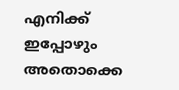എനിക്ക് ഇപ്പോഴും അതൊക്കെ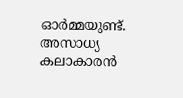ഓർമ്മയുണ്ട്. അസാധ്യ കലാകാരൻ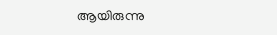ആയിരുന്നു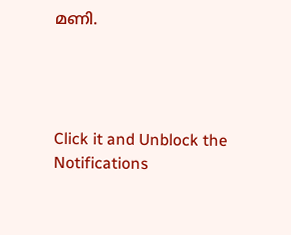മണി.




Click it and Unblock the Notifications